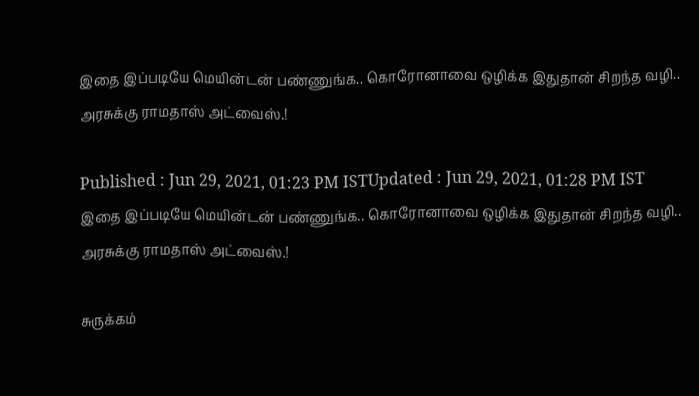இதை இப்படியே மெயின்டன் பண்ணுங்க.. கொரோனாவை ஒழிக்க இதுதான் சிறந்த வழி.. அரசுக்கு ராமதாஸ் அட்வைஸ்.!

Published : Jun 29, 2021, 01:23 PM ISTUpdated : Jun 29, 2021, 01:28 PM IST
இதை இப்படியே மெயின்டன் பண்ணுங்க.. கொரோனாவை ஒழிக்க இதுதான் சிறந்த வழி.. அரசுக்கு ராமதாஸ் அட்வைஸ்.!

சுருக்கம்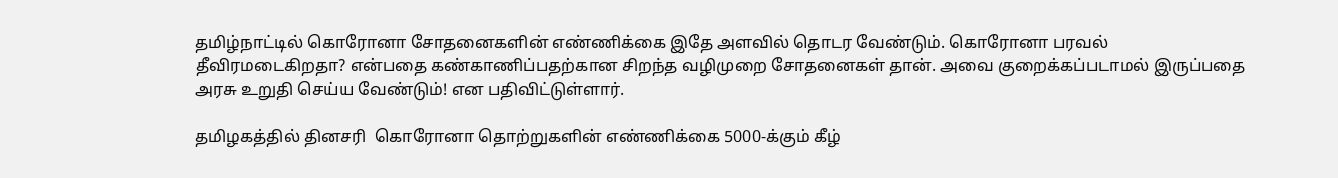தமிழ்நாட்டில் கொரோனா சோதனைகளின் எண்ணிக்கை இதே அளவில் தொடர வேண்டும். கொரோனா பரவல் தீவிரமடைகிறதா? என்பதை கண்காணிப்பதற்கான சிறந்த வழிமுறை சோதனைகள் தான். அவை குறைக்கப்படாமல் இருப்பதை அரசு உறுதி செய்ய வேண்டும்! என பதிவிட்டுள்ளார்.

தமிழகத்தில் தினசரி  கொரோனா தொற்றுகளின் எண்ணிக்கை 5000-க்கும் கீழ்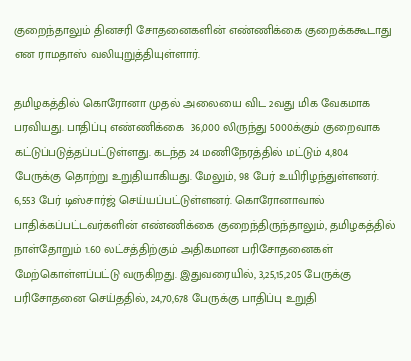குறைந்தாலும் தினசரி சோதனைகளின் எண்ணிக்கை குறைக்ககூடாது என ராமதாஸ் வலியுறுத்தியுள்ளார்.

தமிழகத்தில் கொரோனா முதல் அலையை விட 2வது மிக வேகமாக பரவியது. பாதிப்பு எண்ணிக்கை  36,000 லிருந்து 5000க்கும் குறைவாக கட்டுப்படுத்தப்பட்டுள்ளது. கடந்த 24 மணிநேரத்தில் மட்டும் 4,804 பேருக்கு தொற்று உறுதியாகியது. மேலும், 98 பேர் உயிரிழந்துள்ளனர். 6,553 பேர் டிஸ்சார்ஜ் செய்யப்பட்டுள்ளனர். கொரோனாவால் பாதிக்கப்பட்டவர்களின் எண்ணிக்கை குறைந்திருந்தாலும், தமிழகத்தில் நாள்தோறும் 1.60 லட்சத்திற்கும் அதிகமான பரிசோதனைகள் மேற்கொள்ளப்பட்டு வருகிறது. இதுவரையில், 3,25,15,205 பேருக்கு பரிசோதனை செய்ததில், 24,70,678 பேருக்கு பாதிப்பு உறுதி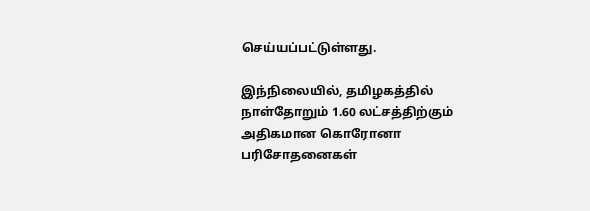செய்யப்பட்டுள்ளது.

இந்நிலையில், தமிழகத்தில் நாள்தோறும் 1.60 லட்சத்திற்கும் அதிகமான கொரோனா பரிசோதனைகள்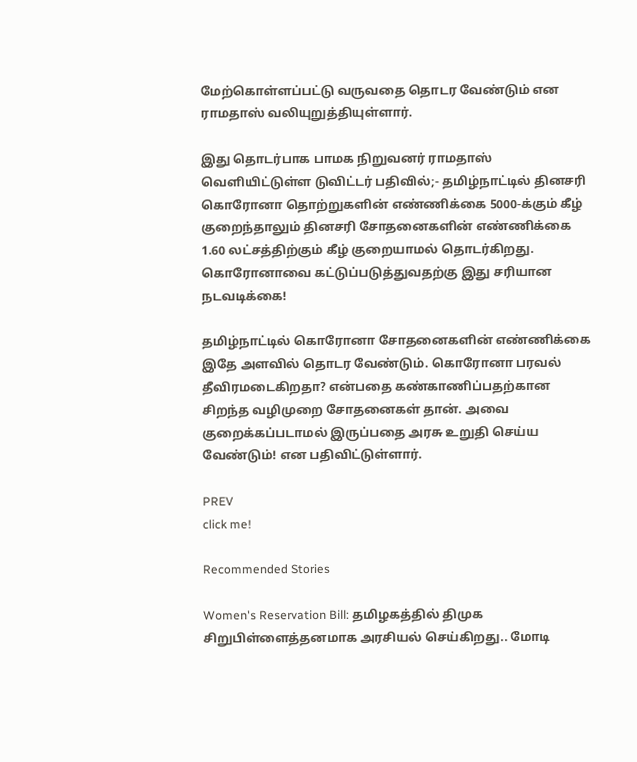மேற்கொள்ளப்பட்டு வருவதை தொடர வேண்டும் என ராமதாஸ் வலியுறுத்தியுள்ளார்.

இது தொடர்பாக பாமக நிறுவனர் ராமதாஸ் வெளியிட்டுள்ள டுவிட்டர் பதிவில்;- தமிழ்நாட்டில் தினசரி  கொரோனா தொற்றுகளின் எண்ணிக்கை 5000-க்கும் கீழ் குறைந்தாலும் தினசரி சோதனைகளின் எண்ணிக்கை 1.60 லட்சத்திற்கும் கீழ் குறையாமல் தொடர்கிறது. கொரோனாவை கட்டுப்படுத்துவதற்கு இது சரியான நடவடிக்கை!

தமிழ்நாட்டில் கொரோனா சோதனைகளின் எண்ணிக்கை இதே அளவில் தொடர வேண்டும். கொரோனா பரவல் தீவிரமடைகிறதா? என்பதை கண்காணிப்பதற்கான சிறந்த வழிமுறை சோதனைகள் தான். அவை குறைக்கப்படாமல் இருப்பதை அரசு உறுதி செய்ய வேண்டும்! என பதிவிட்டுள்ளார்.

PREV
click me!

Recommended Stories

Women's Reservation Bill: தமிழகத்தில் திமுக சிறுபிள்ளைத்தனமாக அரசியல் செய்கிறது.. மோடி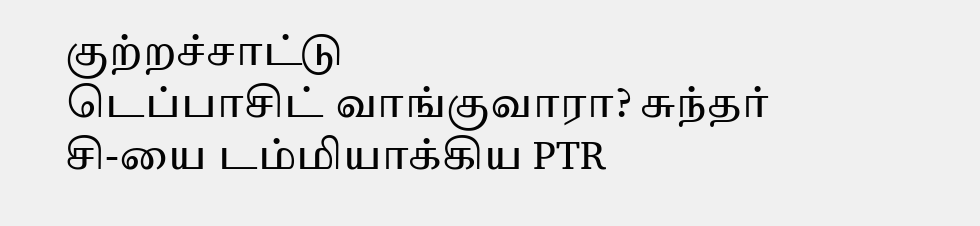குற்றச்சாட்டு
டெப்பாசிட் வாங்குவாரா? சுந்தர் சி-யை டம்மியாக்கிய PTR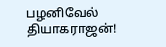பழனிவேல் தியாகராஜன்!